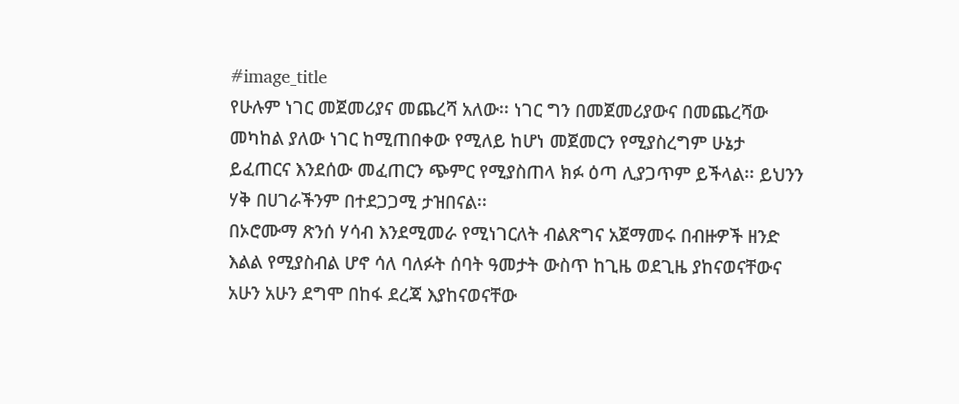#image_title
የሁሉም ነገር መጀመሪያና መጨረሻ አለው፡፡ ነገር ግን በመጀመሪያውና በመጨረሻው መካከል ያለው ነገር ከሚጠበቀው የሚለይ ከሆነ መጀመርን የሚያስረግም ሁኔታ ይፈጠርና እንደሰው መፈጠርን ጭምር የሚያስጠላ ክፉ ዕጣ ሊያጋጥም ይችላል፡፡ ይህንን ሃቅ በሀገራችንም በተደጋጋሚ ታዝበናል፡፡
በኦሮሙማ ጽንሰ ሃሳብ እንደሚመራ የሚነገርለት ብልጽግና አጀማመሩ በብዙዎች ዘንድ እልል የሚያስብል ሆኖ ሳለ ባለፉት ሰባት ዓመታት ውስጥ ከጊዜ ወደጊዜ ያከናወናቸውና አሁን አሁን ደግሞ በከፋ ደረጃ እያከናወናቸው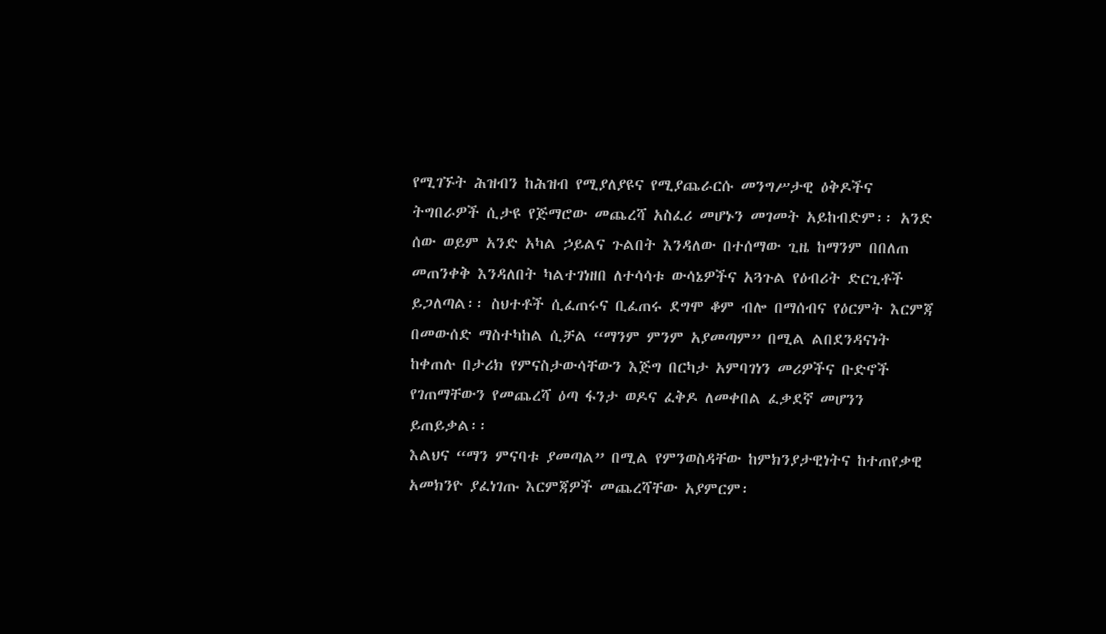የሚገኙት ሕዝብን ከሕዝብ የሚያለያዩና የሚያጨራርሱ መንግሥታዊ ዕቅዶችና ትግበራዎች ሲታዩ የጅማሮው መጨረሻ አስፈሪ መሆኑን መገመት አይከብድም፡፡ አንድ ሰው ወይም አንድ አካል ኃይልና ጉልበት እንዳለው በተሰማው ጊዜ ከማንም በበለጠ መጠንቀቅ እንዳለበት ካልተገነዘበ ለተሳሳቱ ውሳኔዎችና አጓጉል የዕብሪት ድርጊቶች ይጋለጣል፡፡ ስህተቶች ሲፈጠሩና ቢፈጠሩ ደግሞ ቆም ብሎ በማሰብና የዕርምት እርምጃ በመውሰድ ማስተካከል ሲቻል “ማንም ምንም አያመጣም” በሚል ልበደንዳናነት ከቀጠሉ በታሪክ የምናስታውሳቸውን እጅግ በርካታ አምባገነን መሪዎችና ቡድኖች የገጠማቸውን የመጨረሻ ዕጣ ፋንታ ወዶና ፈቅዶ ለመቀበል ፈቃደኛ መሆንን ይጠይቃል፡፡
እልህና “ማን ምናባቱ ያመጣል” በሚል የምንወስዳቸው ከምክንያታዊነትና ከተጠየቃዊ አመክንዮ ያፈነገጡ እርምጃዎች መጨረሻቸው አያምርም፡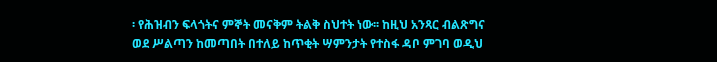፡ የሕዝብን ፍላጎትና ምኞት መናቅም ትልቅ ስህተት ነው፡፡ ከዚህ አንጻር ብልጽግና ወደ ሥልጣን ከመጣበት በተለይ ከጥቂት ሣምንታት የተስፋ ዳቦ ምገባ ወዲህ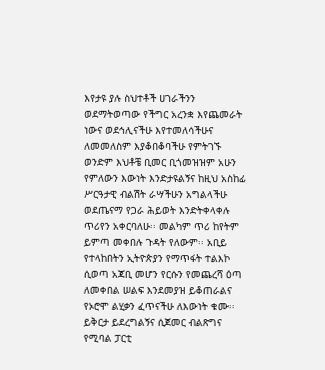እየታዩ ያሉ ስህተቶች ሀገራችንን ወደማትወጣው የችግር አረንቋ እየጨመራት ነውና ወደኅሊናችሁ እየተመለሳችሁና ለመመለስም እያቆበቆባችሁ የምትገኙ ወንድም እህቶቼ ቢመር ቢጎመዝዝም አሁን የምለውን እውነት እንድታዩልኝና ከዚህ አስከፊ ሥርዓታዊ ብልሽት ራሣችሁን አግልላችሁ ወደጤናማ የጋራ ሕይወት እንድትቀላቀሉ ጥሪየን አቀርባለሁ፡፡ መልካም ጥሪ ከየትም ይምጣ መቀበሉ ጉዳት የለውም፡፡ አቢይ የተላከበትን ኢትዮጵያን የማጥፋት ተልእኮ ሲወጣ አጃቢ መሆን የርሱን የመጨረሻ ዕጣ ለመቀበል ሠልፍ እንደመያዝ ይቆጠራልና የኦሮሞ ልሂቃን ፈጥናችሁ ለእውነት ቁሙ፡፡
ይቅርታ ይደረግልኝና ሲጀመር ብልጽግና የሚባል ፓርቲ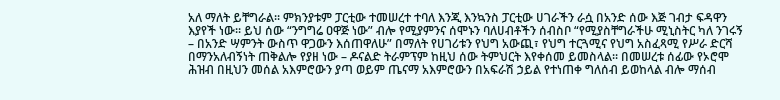አለ ማለት ይቸግራል፡፡ ምክንያቱም ፓርቲው ተመሠረተ ተባለ እንጂ እንኳንስ ፓርቲው ሀገራችን ራሷ በአንድ ሰው እጅ ገብታ ፍዳዋን እያየች ነው፡፡ ይህ ሰው “ንግግሬ ዐዋጅ ነው” ብሎ የሚያምንና ሰሞኑን ባለሀብቶችን ሰብስቦ “የሚያስቸግራችሁ ሚኒስትር ካለ ንገሩኝ – በአንድ ሣምንት ውስጥ ዋጋውን እሰጠዋለሁ” በማለት የሀገሪቱን የህግ አውጪ፣ የህግ ተርጓሚና የህግ አስፈጻሚ የሥራ ድርሻ በማንአለብኝነት ጠቅልሎ የያዘ ነው – ዶናልድ ትራምፕም ከዚህ ሰው ትምህርት እየቀሰመ ይመስላል፡፡ በመሠረቱ ሰፊው የኦሮሞ ሕዝብ በዚህን መሰል አእምሮውን ያጣ ወይም ጤናማ አእምሮውን በአፍራሽ ኃይል የተነጠቀ ግለሰብ ይወከላል ብሎ ማሰብ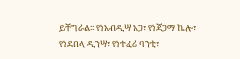ይቸግራል፡፡ የነአብዲሣ አጋ፣ የነጃጋማ ኬሎ፣ የነደበላ ዲንሣ፣ የነተፈሪ ባንቲ፣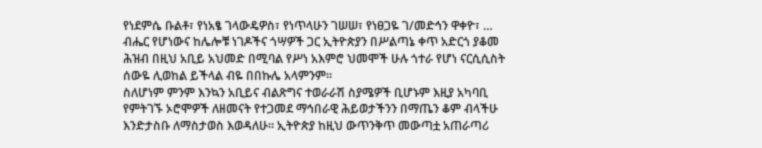የነደምሴ ቡልቶ፣ የነአፄ ገላውዴዎስ፣ የነጥላሁን ገሠሠ፣ የነፀጋዬ ገ/መድኅን ዋቀዮ፣ … ብሔር የሆነውና ከሌሎቹ ነገዶችና ጎሣዎች ጋር ኢትዮጵያን በሥልጣኔ ቀጥ አድርጎ ያቆመ ሕዝብ በዚህ አቢይ አህመድ በሚባል የሥነ አእምሮ ህመሞች ሁሉ ጎተራ የሆነ ናርሲሲስት ሰውዬ ሊወከል ይችላል ብዬ በበኩሌ አላምንም፡፡
ስለሆነም ምንም እንኳን አቢይና ብልጽግና ተወራራሽ ስያሜዎች ቢሆኑም እዚያ አካባቢ የምትገኙ ኦሮሞዎች ለዘመናት የተጋመደ ማኅበራዊ ሕይወታችንን በማጤን ቆም ብላችሁ እንድታስቡ ለማስታወስ እወዳለሁ፡፡ ኢትዮጵያ ከዚህ ውጥንቅጥ መውጣቷ አጠራጣሪ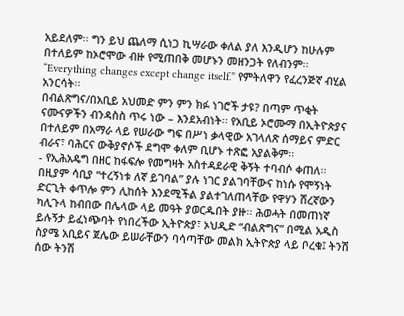አይደለም፡፡ ግን ይህ ጨለማ ሲነጋ ኪሣራው ቀለል ያለ እንዲሆን ከሁሉም በተለይም ከኦሮሞው ብዙ የሚጠበቅ መሆኑን መዘንጋት የለብንም፡፡ “Everything changes except change itself.” የምትለዋን የፈረንጅኛ ብሂል አንርሳት፡፡
በብልጽግና/በአቢይ አህመድ ምን ምን ክፉ ነገሮች ታዩ? በጣም ጥቂት ናሙናዎችን ብንዳስስ ጥሩ ነው – እንደአብነት፡፡ የአቢይ ኦሮሙማ በኢትዮጵያና በተለይም በአማራ ላይ የሠራው ግፍ በሥነ ቃላዊው አገላለጽ ሰማይና ምድር ብራና፣ ባሕርና ውቅያኖሶች ደግሞ ቀለም ቢሆኑ ተጽፎ አያልቅም፡፡
- የኢሕአዴግ በዘር ከፋፍሎ የመግዛት አስተዳደራዊ ቅኝት ተባብሶ ቀጠለ፡፡ በዚያም ሳቢያ “ተረኝነቱ ለኛ ይገባል” ያሉ ነገር ያልገባቸውና ከነሱ የሞኝነት ድርጊት ቀጥሎ ምን ሊከሰት እንደሚችል ያልተገለጠላቸው የዋሃን ሸረኛውን ካሊጉላ ከብበው በሌላው ላይ መዓት ያወርዱበት ያዙ፡፡ ሕወሓት በመጠነኛ ይሉኝታ ይፈነጭባት የነበረችው ኢትዮጵያ፣ ኦህዲድ “ብልጽግና” በሚል አዲስ ስያሜ አቢይና ጀሌው ይሠራቸውን ባሳጣቸው መልክ ኢትዮጵያ ላይ ቦረቁ፤ ትንሽ ሰው ትንሽ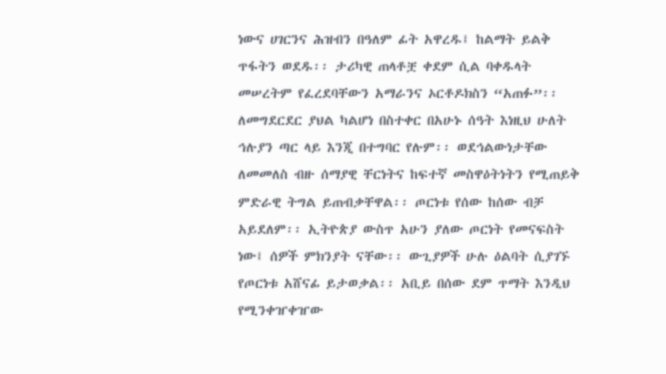ነውና ሀገርንና ሕዝብን በዓለም ፊት አዋረዱ፤ ከልማት ይልቅ ጥፋትን ወደዱ፡፡ ታሪካዊ ጠላቶቿ ቀደም ሲል ባቀዱላት መሠረትም የፈረደባቸውን አማራንና ኦርቶዶክስን “አጠፉ”፡፡ ለመግደርደር ያህል ካልሆነ በስተቀር በአሁኑ ሰዓት እነዚህ ሁለት ኅሉያን ጣር ላይ እንጂ በተግባር የሉም፡፡ ወደኅልውነታቸው ለመመለስ ብዙ ሰማያዊ ቸርነትና ከፍተኛ መስዋዕትነትን የሚጠይቅ ምድራዊ ትግል ይጠብቃቸዋል፡፡ ጦርነቱ የሰው ከሰው ብቻ አይደለም፡፡ ኢትዮጵያ ውስጥ አሁን ያለው ጦርነት የመናፍስት ነው፤ ሰዎች ምክንያት ናቸው፡፡ ውጊያዎች ሁሉ ዕልባት ሲያገኙ የጦርነቱ አሸናፊ ይታወቃል፡፡ አቢይ በሰው ደም ጥማት እንዲህ የሚንቀዠቀዠው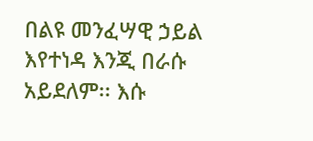በልዩ መንፈሣዊ ኃይል እየተነዳ እንጂ በራሱ አይደለም፡፡ እሱ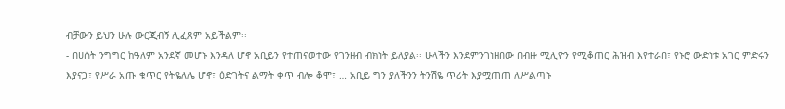ብቻውን ይህን ሁሉ ውርጂብኝ ሊፈጸም አይችልም፡፡
- በሀሰት ንግግር ከዓለም አንደኛ መሆኑ እንዳለ ሆኖ አቢይን የተጠናወተው የገንዘብ ብክነት ይለያል፡፡ ሁላችን እንደምንገነዘበው በብዙ ሚሊዮን የሚቆጠር ሕዝብ እየተራበ፣ የኑሮ ውድነቱ አገር ምድሩን እያናጋ፣ የሥራ አጡ ቁጥር የትዬለሌ ሆኖ፣ ዕድገትና ልማት ቀጥ ብሎ ቆሞ፣ … አቢይ ግን ያለችንን ትንሽዬ ጥሪት እያሟጠጠ ለሥልጣኑ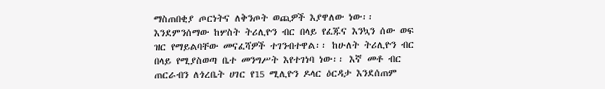ማስጠበቂያ ጦርነትና ለቅንጦት ወጪዎች እያዋለው ነው፡፡ እንደምንሰማው ከሦስት ትሪሊዮን ብር በላይ የፈጁና እንኳን ሰው ወፍ ዝር የማይልባቸው መናፈሻዎች ተገንብተዋል፡፡ ከሁለት ትሪሊዮን ብር በላይ የሚያስወጣ ቤተ መንግሥት እየተገነባ ነው፡፡ እኛ መቶ ብር ጠርራብን ለጎረቤት ሀገር የ15 ሚሊዮን ዶላር ዕርዳታ እንደሰጠም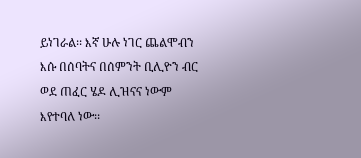ይነገራል፡፡ እኛ ሁሉ ነገር ጨልሞብን እሱ በሰባትና በሰምንት ቢሊዮን ብር ወደ ጠፈር ሄዶ ሊዝናና ነውም እየተባለ ነው፡፡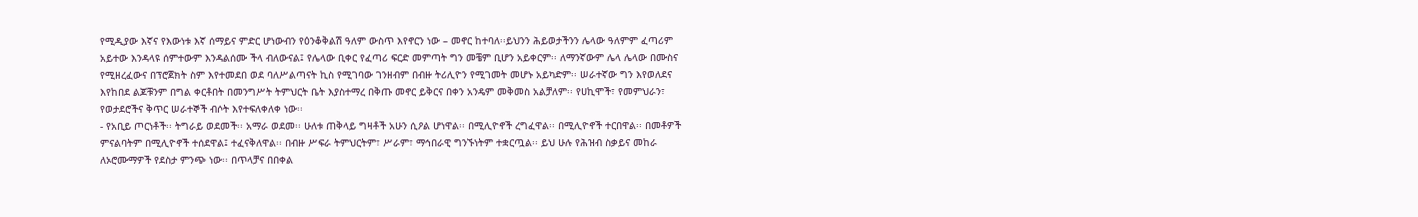የሚዲያው እኛና የእውነቱ እኛ ሰማይና ምድር ሆነውብን የዕንቆቅልሽ ዓለም ውስጥ እየኖርን ነው – መኖር ከተባለ፡፡ይህንን ሕይወታችንን ሌላው ዓለምም ፈጣሪም አይተው እንዳላዩ ሰምተውም እንዳልሰሙ ችላ ብለውናል፤ የሌላው ቢቀር የፈጣሪ ፍርድ መምጣት ግን መቼም ቢሆን አይቀርም፡፡ ለማንኛውም ሌላ ሌላው በሙስና የሚዘረፈውና በፕሮጀክት ስም እየተመደበ ወደ ባለሥልጣናት ኪስ የሚገባው ገንዘብም በብዙ ትሪሊዮን የሚገመት መሆኑ አይካድም፡፡ ሠራተኛው ግን እየወለደና እየከበደ ልጆቹንም በግል ቀርቶበት በመንግሥት ትምህርት ቤት እያስተማረ በቅጡ መኖር ይቅርና በቀን አንዴም መቅመስ አልቻለም፡፡ የሀኪሞች፣ የመምህራን፣ የወታደሮችና ቅጥር ሠራተኞች ብሶት እየተፍለቀለቀ ነው፡፡
- የአቢይ ጦርነቶች፡፡ ትግራይ ወደመች፡፡ አማራ ወደመ፡፡ ሁለቱ ጠቅላይ ግዛቶች አሁን ሲዖል ሆነዋል፡፡ በሚሊዮኖች ረግፈዋል፡፡ በሚሊዮኖች ተርበዋል፡፡ በመቶዎች ምናልባትም በሚሊዮኖች ተሰደዋል፤ ተፈናቅለዋል፡፡ በብዙ ሥፍራ ትምህርትም፣ ሥራም፣ ማኅበራዊ ግንኙነትም ተቋርጧል፡፡ ይህ ሁሉ የሕዝብ ስቃይና መከራ ለኦሮሙማዎች የደስታ ምንጭ ነው፡፡ በጥላቻና በበቀል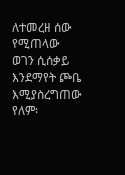ለተመረዘ ሰው የሚጠላው ወገን ሲሰቃይ እንደማየት ጮቤ እሚያስረግጠው የለም፡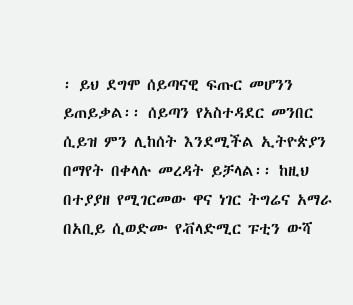፡ ይህ ደግሞ ሰይጣናዊ ፍጡር መሆንን ይጠይቃል፡፡ ሰይጣን የአስተዳደር መንበር ሲይዝ ምን ሊከሰት እንደሚችል ኢትዮጵያን በማየት በቀላሉ መረዳት ይቻላል፡፡ ከዚህ በተያያዘ የሚገርመው ዋና ነገር ትግሬና አማራ በአቢይ ሲወድሙ የቭላድሚር ፑቲን ውሻ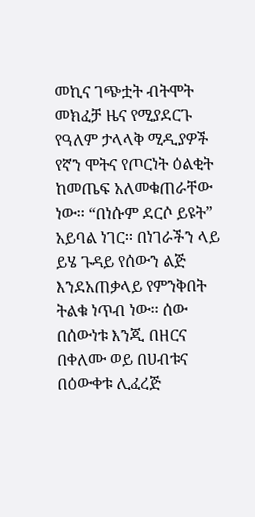መኪና ገጭቷት ብትሞት መክፈቻ ዜና የሚያደርጉ የዓለም ታላላቅ ሚዲያዎች የኛን ሞትና የጦርነት ዕልቂት ከመጤፍ አለመቁጠራቸው ነው፡፡ “በነሱም ደርሶ ይዩት” አይባል ነገር፡፡ በነገራችን ላይ ይሄ ጉዳይ የሰውን ልጅ እንደአጠቃላይ የምንቅበት ትልቁ ነጥብ ነው፡፡ ሰው በሰውነቱ እንጂ በዘርና በቀለሙ ወይ በሀብቱና በዕውቀቱ ሊፈረጅ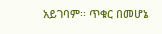አይገባም፡፡ ጥቁር በመሆኔ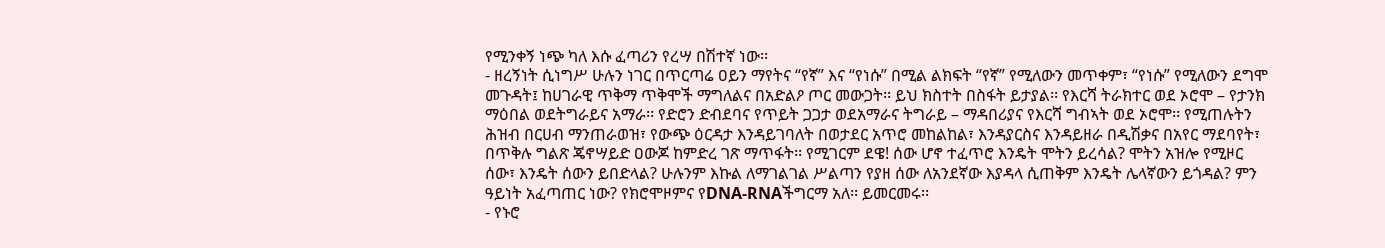የሚንቀኝ ነጭ ካለ እሱ ፈጣሪን የረሣ በሽተኛ ነው፡፡
- ዘረኝነት ሲነግሥ ሁሉን ነገር በጥርጣሬ ዐይን ማየትና “የኛ” እና “የነሱ” በሚል ልክፍት “የኛ” የሚለውን መጥቀም፣ “የነሱ” የሚለውን ደግሞ መጉዳት፤ ከሀገራዊ ጥቅማ ጥቅሞች ማግለልና በአድልዖ ጦር መውጋት፡፡ ይህ ክስተት በስፋት ይታያል፡፡ የእርሻ ትራክተር ወደ ኦሮሞ – የታንክ ማዕበል ወደትግራይና አማራ፡፡ የድሮን ድብደባና የጥይት ጋጋታ ወደአማራና ትግራይ – ማዳበሪያና የእርሻ ግብኣት ወደ ኦሮሞ፡፡ የሚጠሉትን ሕዝብ በርሀብ ማንጠራወዝ፣ የውጭ ዕርዳታ እንዳይገባለት በወታደር አጥሮ መከልከል፣ እንዳያርስና እንዳይዘራ በዲሽቃና በአየር ማደባየት፣ በጥቅሉ ግልጽ ጄኖሣይድ ዐውጆ ከምድረ ገጽ ማጥፋት፡፡ የሚገርም ደዌ! ሰው ሆኖ ተፈጥሮ እንዴት ሞትን ይረሳል? ሞትን አዝሎ የሚዞር ሰው፣ እንዴት ሰውን ይበድላል? ሁሉንም እኩል ለማገልገል ሥልጣን የያዘ ሰው ለአንደኛው እያዳላ ሲጠቅም እንዴት ሌላኛውን ይጎዳል? ምን ዓይነት አፈጣጠር ነው? የክሮሞዞምና የDNA-RNAችግርማ አለ፡፡ ይመርመሩ፡፡
- የኑሮ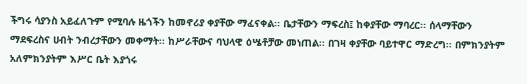ችግሩ ሳያንስ አይፈለጉም የሚባሉ ዜጎችን ከመኖሪያ ቀያቸው ማፈናቀል፡፡ ቤታቸውን ማፍረስ፤ ከቀያቸው ማባረር፡፡ ሰላማቸውን ማደፍረስና ሀብት ንብረታቸውን መቀማት፡፡ ከሥራቸውና ባህላዊ ዕሤቶቻው መነጠል፡፡ በገዛ ቀያቸው ባይተዋር ማድረግ፡፡ በምክንያትም አለምክንያትም እሥር ቤት እያጎሩ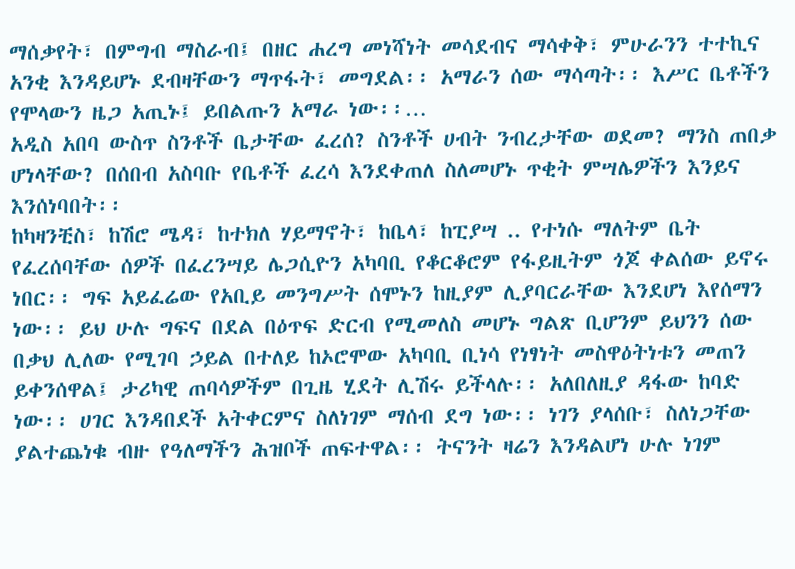ማሰቃየት፣ በምግብ ማስራብ፤ በዘር ሐረግ መነሻነት መሳደብና ማሳቀቅ፣ ምሁራንን ተተኪና አንቂ እንዳይሆኑ ደብዛቸውን ማጥፋት፣ መግደል፡፡ አማራን ሰው ማሳጣት፡፡ እሥር ቤቶችን የሞላውን ዜጋ አጢኑ፤ ይበልጡን አማራ ነው፡፡…
አዲስ አበባ ውስጥ ስንቶች ቤታቸው ፈረሰ? ስንቶች ሀብት ንብረታቸው ወደመ? ማንስ ጠበቃ ሆነላቸው? በሰበብ አስባቡ የቤቶች ፈረሳ እንደቀጠለ ስለመሆኑ ጥቂት ምሣሌዎችን እንይና እንሰነባበት፡፡
ከካዛንቺስ፣ ከሽሮ ሜዳ፣ ከተክለ ሃይማኖት፣ ከቤላ፣ ከፒያሣ .. የተነሱ ማለትም ቤት የፈረሰባቸው ሰዎች በፈረንሣይ ሌጋሲዮን አካባቢ የቆርቆሮም የፋይዚትም ጎጆ ቀልሰው ይኖሩ ነበር፡፡ ግፍ አይፈሬው የአቢይ መንግሥት ሰሞኑን ከዚያም ሊያባርራቸው እንደሆነ እየሰማን ነው፡፡ ይህ ሁሉ ግፍና በደል በዕጥፍ ድርብ የሚመለስ መሆኑ ግልጽ ቢሆንም ይህንን ሰው በቃህ ሊለው የሚገባ ኃይል በተለይ ከኦሮሞው አካባቢ ቢነሳ የነፃነት መስዋዕትነቱን መጠን ይቀንሰዋል፤ ታሪካዊ ጠባሳዎችም በጊዜ ሂደት ሊሽሩ ይችላሉ፡፡ አለበለዚያ ዳፋው ከባድ ነው፡፡ ሀገር እንዳበደች አትቀርምና ስለነገም ማሰብ ደግ ነው፡፡ ነገን ያላሰቡ፣ ስለነጋቸው ያልተጨነቁ ብዙ የዓለማችን ሕዝቦች ጠፍተዋል፡፡ ትናንት ዛሬን እንዳልሆነ ሁሉ ነገም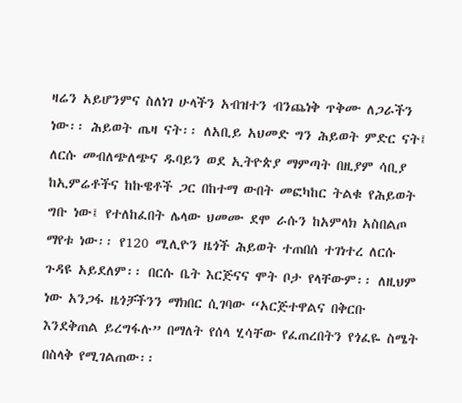ዛሬን አይሆንምና ስለነገ ሁላችን አብዝተን ብንጨነቅ ጥቅሙ ለጋራችን ነው፡፡ ሕይወት ጤዛ ናት፡፡ ለአቢይ አህመድ ግን ሕይወት ምድር ናት፤ ለርሱ መብለጭለጭና ዱባይን ወደ ኢትዮጵያ ማምጣት በዚያም ሳቢያ ከኢምሬቶችና ከኩዌቶች ጋር በከተማ ውበት መፎካከር ትልቁ የሕይወት ግቡ ነው፤ የተለከፈበት ሌላው ህመሙ ደሞ ራሱን ከአምላክ አስበልጦ ማየቱ ነው፡፡ የ120 ሚሊዮን ዜጎች ሕይወት ተጠበሰ ተገነተረ ለርሱ ጉዳዩ አይደለም፡፡ በርሱ ቤት እርጅናና ሞት ቦታ የላቸውም፡፡ ለዚህም ነው አንጋፋ ዜጎቻችንን ማክበር ሲገባው “አርጅተዋልና በቅርቡ እንደቅጠል ይረግፋሉ” በማለት የሰላ ሂሳቸው የፈጠረበትን የጎፈዬ ስሜት በስላቅ የሚገልጠው፡፡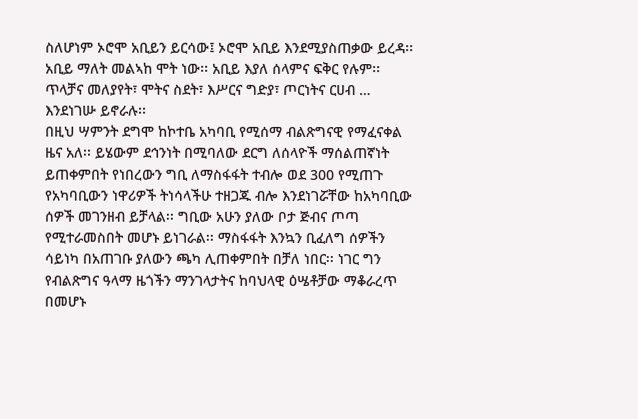ስለሆነም ኦሮሞ አቢይን ይርሳው፤ ኦሮሞ አቢይ እንደሚያስጠቃው ይረዳ፡፡ አቢይ ማለት መልኣከ ሞት ነው፡፡ አቢይ እያለ ሰላምና ፍቅር የሉም፡፡ ጥላቻና መለያየት፣ ሞትና ስደት፣ እሥርና ግድያ፣ ጦርነትና ርሀብ … እንደነገሡ ይኖራሉ፡፡
በዚህ ሣምንት ደግሞ ከኮተቤ አካባቢ የሚሰማ ብልጽግናዊ የማፈናቀል ዜና አለ፡፡ ይሄውም ደኅንነት በሚባለው ደርግ ለሰላዮች ማሰልጠኛነት ይጠቀምበት የነበረውን ግቢ ለማስፋፋት ተብሎ ወደ 300 የሚጠጉ የአካባቢውን ነዋሪዎች ትነሳላችሁ ተዘጋጁ ብሎ እንደነገሯቸው ከአካባቢው ሰዎች መገንዘብ ይቻላል፡፡ ግቢው አሁን ያለው ቦታ ጅብና ጦጣ የሚተራመስበት መሆኑ ይነገራል፡፡ ማስፋፋት እንኳን ቢፈለግ ሰዎችን ሳይነካ በአጠገቡ ያለውን ጫካ ሊጠቀምበት በቻለ ነበር፡፡ ነገር ግን የብልጽግና ዓላማ ዜጎችን ማንገላታትና ከባህላዊ ዕሤቶቻው ማቆራረጥ በመሆኑ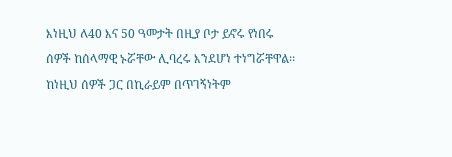እነዚህ ለ40 እና 50 ዓመታት በዚያ ቦታ ይኖሩ የነበሩ ሰዎች ከሰላማዊ ኑሯቸው ሊባረሩ እንደሆነ ተነግሯቸዋል፡፡ ከነዚህ ሰዎች ጋር በኪራይም በጥገኝነትም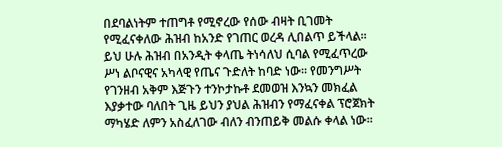በደባልነትም ተጠግቶ የሚኖረው የሰው ብዛት ቢገመት የሚፈናቀለው ሕዝብ ከአንድ የገጠር ወረዳ ሊበልጥ ይችላል፡፡ ይህ ሁሉ ሕዝብ በአንዲት ቀላጤ ትነሳለህ ሲባል የሚፈጥረው ሥነ ልቦናዊና አካላዊ የጤና ጉድለት ከባድ ነው፡፡ የመንግሥት የገንዘብ አቅም እጅጉን ተንኮታኩቶ ደመወዝ እንኳን መክፈል እያቃተው ባለበት ጊዜ ይህን ያህል ሕዝብን የማፈናቀል ፕሮጀክት ማካሄድ ለምን አስፈለገው ብለን ብንጠይቅ መልሱ ቀላል ነው፡፡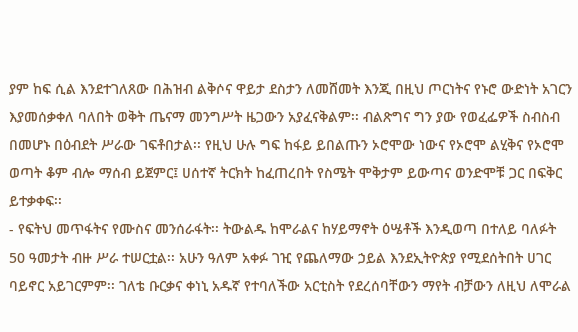ያም ከፍ ሲል እንደተገለጸው በሕዝብ ልቅሶና ዋይታ ደስታን ለመሸመት እንጂ በዚህ ጦርነትና የኑሮ ውድነት አገርን እያመሰቃቀለ ባለበት ወቅት ጤናማ መንግሥት ዜጋውን አያፈናቅልም፡፡ ብልጽግና ግን ያው የወፈፌዎች ስብስብ በመሆኑ በዕብደት ሥራው ገፍቶበታል፡፡ የዚህ ሁሉ ግፍ ከፋይ ይበልጡን ኦሮሞው ነውና የኦሮሞ ልሂቅና የኦሮሞ ወጣት ቆም ብሎ ማሰብ ይጀምር፤ ሀሰተኛ ትርክት ከፈጠረበት የስሜት ሞቅታም ይውጣና ወንድሞቹ ጋር በፍቅር ይተቃቀፍ፡፡
- የፍትህ መጥፋትና የሙስና መንሰራፋት፡፡ ትውልዱ ከሞራልና ከሃይማኖት ዕሤቶች እንዲወጣ በተለይ ባለፉት 50 ዓመታት ብዙ ሥራ ተሠርቷል፡፡ አሁን ዓለም አቀፉ ገዢ የጨለማው ኃይል እንደኢትዮጵያ የሚደሰትበት ሀገር ባይኖር አይገርምም፡፡ ገለቴ ቡርቃና ቀነኒ አዱኛ የተባለችው አርቲስት የደረሰባቸውን ማየት ብቻውን ለዚህ ለሞራል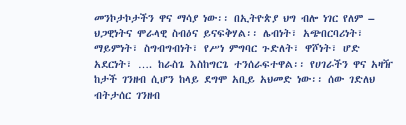መንኮታኮታችን ዋና ማሳያ ነው፡፡ በኢትዮጵያ ህግ ብሎ ነገር የለም – ህጋዊነትና ሞራላዊ ስብዕና ይናፍቅሃል፡፡ ሌብነት፣ አጭበርባሪነት፣ ማይምነት፣ ስግብግብነት፣ የሥነ ምግባር ጉድለት፣ ዋሾነት፣ ሆድ አደርነት፣ …. ከራስጌ እስከግርጌ ተንሰራፍተዋል፡፡ የሀገራችን ዋና አዛዥ ከታች ገንዘብ ሲሆን ከላይ ደግሞ አቢይ አህመድ ነው፡፡ ሰው ገድለህ ብትታሰር ገንዘብ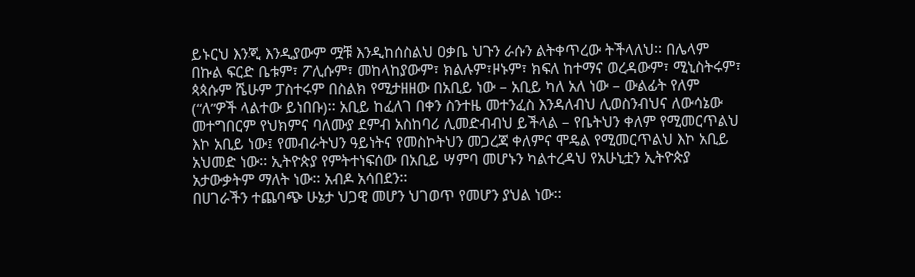ይኑርህ እንጂ እንዲያውም ሟቹ እንዲከሰስልህ ዐቃቤ ህጉን ራሱን ልትቀጥረው ትችላለህ፡፡ በሌላም በኩል ፍርድ ቤቱም፣ ፖሊሱም፣ መከላከያውም፣ ክልሉም፣ዞኑም፣ ክፍለ ከተማና ወረዳውም፣ ሚኒስትሩም፣ ጳጳሱም ሼሁም ፓስተሩም በስልክ የሚታዘዘው በአቢይ ነው – አቢይ ካለ አለ ነው – ውልፊት የለም (“ለ”ዎች ላልተው ይነበቡ)፡፡ አቢይ ከፈለገ በቀን ስንተዜ መተንፈስ እንዳለብህ ሊወስንብህና ለውሳኔው መተግበርም የህክምና ባለሙያ ደምብ አስከባሪ ሊመድብብህ ይችላል – የቤትህን ቀለም የሚመርጥልህ እኮ አቢይ ነው፤ የመብራትህን ዓይነትና የመስኮትህን መጋረጃ ቀለምና ሞዴል የሚመርጥልህ እኮ አቢይ አህመድ ነው፡፡ ኢትዮጵያ የምትተነፍሰው በአቢይ ሣምባ መሆኑን ካልተረዳህ የአሁኒቷን ኢትዮጵያ አታውቃትም ማለት ነው፡፡ አብዶ አሳበደን፡፡
በሀገራችን ተጨባጭ ሁኔታ ህጋዊ መሆን ህገወጥ የመሆን ያህል ነው፡፡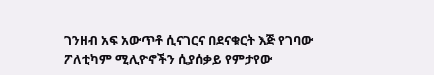ገንዘብ አፍ አውጥቶ ሲናገርና በደናቁርት እጅ የገባው ፖለቲካም ሚሊዮኖችን ሲያሰቃይ የምታየው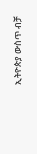ኢትዮጵያ ውስጥ ብቻ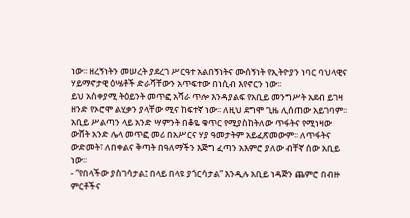ነው፡፡ ዘረኝነትን መሠረት ያደረገ ሥርዓተ አልበኝነትና ሙሰኝነት የኢትዮያን ነባር ባህላዊና ሃይማኖታዊ ዕሤቶች ድራሻቸውን አጥፍተው በነሲብ እየኖርን ነው፡፡
ይህ አስቀያሚ ትዕይንት መጥፎ አሻራ ጥሎ እንዳያልፍ የአቢይ መንግሥት አደብ ይገዛ ዘንድ የኦሮሞ ልሂቃን ያላቸው ሚና ከፍተኛ ነው፡፡ ለዚህ ደግሞ ጊዜ ሊሰጠው አይገባም፡፡ አቢይ ሥልጣን ላይ አንድ ሣምንት በቆዬ ቁጥር የሚያስከትለው ጥፋትና የሚነዛው ውሸት አንድ ሌላ መጥፎ መሪ በአሥርና ሃያ ዓመታትም አይፈጽመውም፡፡ ለጥፋትና ውድመት፣ ለበቀልና ቅጣት በዓለማችን እጅግ ፈጣን አእምሮ ያለው ብቸኛ ሰው አቢይ ነው፡፡
- “የበላችው ያስገሳታል፤ በላይ በላዩ ያጎርሳታል” እንዲሉ አቢይ ነዳጅን ጨምሮ በብዙ ምርቶችና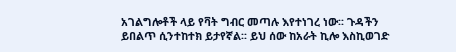አገልግሎቶች ላይ የቫት ግብር መጣሉ እየተነገረ ነው፡፡ ጉዳችን ይበልጥ ሲንተከተክ ይታየኛል፡፡ ይህ ሰው ከአራት ኪሎ እስኪወገድ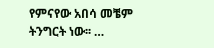የምናየው አበሳ መቼም ትንግርት ነው፡፡ …